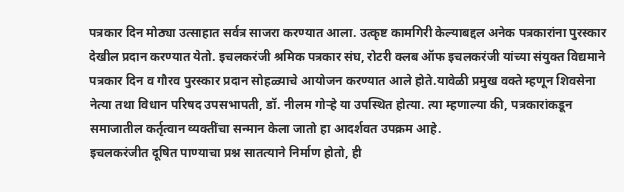पत्रकार दिन मोठ्या उत्साहात सर्वत्र साजरा करण्यात आला. उत्कृष्ट कामगिरी केल्याबद्दल अनेक पत्रकारांना पुरस्कार देखील प्रदान करण्यात येतो. इचलकरंजी श्रमिक पत्रकार संघ, रोटरी क्लब ऑफ इचलकरंजी यांच्या संयुक्त विद्यमाने पत्रकार दिन व गौरव पुरस्कार प्रदान सोहळ्याचे आयोजन करण्यात आले होते.यावेळी प्रमुख वक्ते म्हणून शिवसेना नेत्या तथा विधान परिषद उपसभापती, डॉ. नीलम गोऱ्हे या उपस्थित होत्या. त्या म्हणाल्या की, पत्रकारांकडून समाजातील कर्तृत्वान व्यक्तींचा सन्मान केला जातो हा आदर्शवत उपक्रम आहे.
इचलकरंजीत दूषित पाण्याचा प्रश्न सातत्याने निर्माण होतो, ही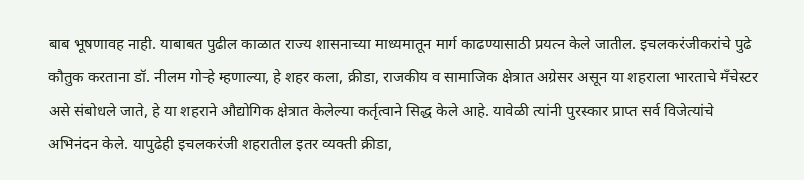बाब भूषणावह नाही. याबाबत पुढील काळात राज्य शासनाच्या माध्यमातून मार्ग काढण्यासाठी प्रयत्न केले जातील. इचलकरंजीकरांचे पुढे कौतुक करताना डॉ. नीलम गोऱ्हे म्हणाल्या, हे शहर कला, क्रीडा, राजकीय व सामाजिक क्षेत्रात अग्रेसर असून या शहराला भारताचे मँचेस्टर असे संबोधले जाते, हे या शहराने औद्योगिक क्षेत्रात केलेल्या कर्तृत्वाने सिद्ध केले आहे. यावेळी त्यांनी पुरस्कार प्राप्त सर्व विजेत्यांचे अभिनंदन केले. यापुढेही इचलकरंजी शहरातील इतर व्यक्ती क्रीडा,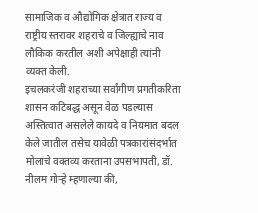सामाजिक व औद्योगिक क्षेत्रात राज्य व राष्ट्रीय स्तरावर शहराचे व जिल्ह्याचे नाव लौकिक करतील अशी अपेक्षाही त्यांनी व्यक्त केली.
इचलकरंजी शहराच्या सर्वांगीण प्रगतीकरिता शासन कटिबद्ध असून वेळ पडल्यास अस्तित्वात असलेले कायदे व नियमात बदल केले जातील तसेच यावेळी पत्रकारांसंदर्भात मोलाचे वक्तव्य करताना उपसभापती, डॉ. नीलम गोऱ्हे म्हणाल्या की,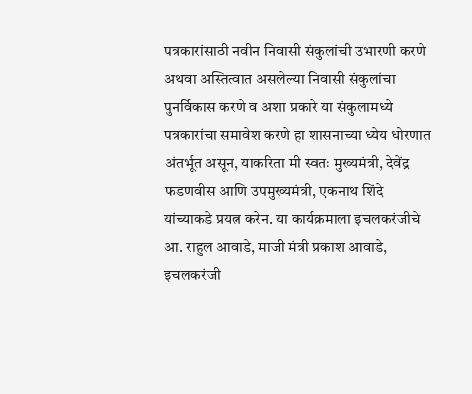पत्रकारांसाठी नवीन निवासी संकुलांची उभारणी करणे अथवा अस्तित्वात असलेल्या निवासी संकुलांचा पुनर्विकास करणे व अशा प्रकारे या संकुलामध्ये पत्रकारांचा समावेश करणे हा शासनाच्या ध्येय धोरणात अंतर्भूत असून, याकरिता मी स्वतः मुख्यमंत्री, देवेंद्र फडणवीस आणि उपमुख्यमंत्री, एकनाथ शिंदे यांच्याकडे प्रयत्न करेन. या कार्यक्रमाला इचलकरंजीचे आ. राहुल आवाडे, माजी मंत्री प्रकाश आवाडे, इचलकरंजी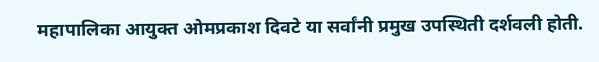महापालिका आयुक्त ओमप्रकाश दिवटे या सर्वांनी प्रमुख उपस्थिती दर्शवली होती.